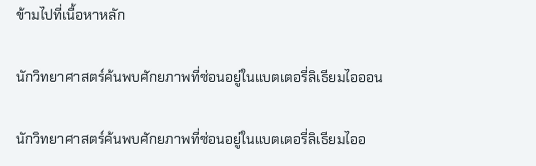ข้ามไปที่เนื้อหาหลัก

นักวิทยาศาสตร์ค้นพบศักยภาพที่ซ่อนอยู่ในแบตเตอรี่ลิเธียมไอออน

นักวิทยาศาสตร์ค้นพบศักยภาพที่ซ่อนอยู่ในแบตเตอรี่ลิเธียมไออ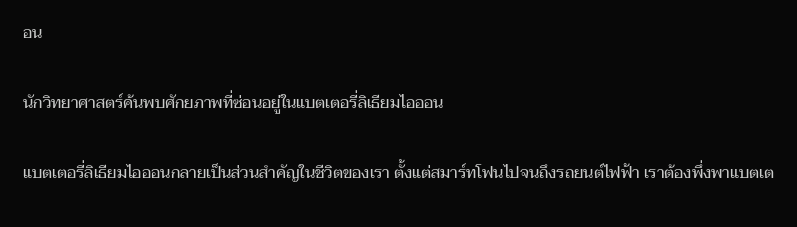อน

นักวิทยาศาสตร์ค้นพบศักยภาพที่ซ่อนอยู่ในแบตเตอรี่ลิเธียมไอออน

แบตเตอรี่ลิเธียมไอออนกลายเป็นส่วนสำคัญในชีวิตของเรา ตั้งแต่สมาร์ทโฟนไปจนถึงรถยนต์ไฟฟ้า เราต้องพึ่งพาแบตเต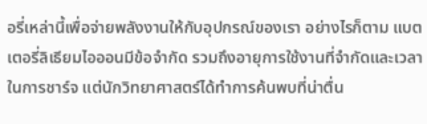อรี่เหล่านี้เพื่อจ่ายพลังงานให้กับอุปกรณ์ของเรา อย่างไรก็ตาม แบตเตอรี่ลิเธียมไอออนมีข้อจำกัด รวมถึงอายุการใช้งานที่จำกัดและเวลาในการชาร์จ แต่นักวิทยาศาสตร์ได้ทำการค้นพบที่น่าตื่น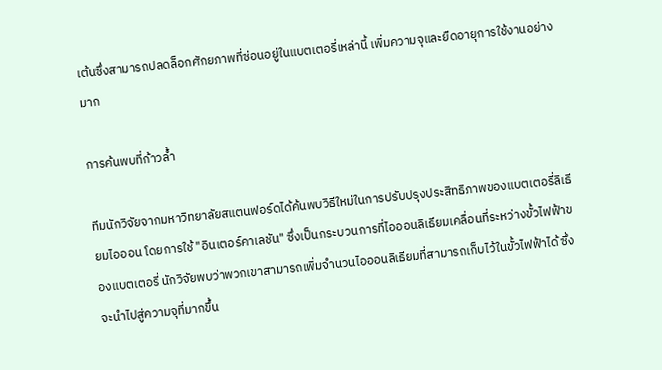เต้นซึ่งสามารถปลดล็อกศักยภาพที่ซ่อนอยู่ในแบตเตอรี่เหล่านี้ เพิ่มความจุและยืดอายุการใช้งานอย่างมาก

การค้นพบที่ก้าวล้ำ

ทีมนักวิจัยจากมหาวิทยาลัยสแตนฟอร์ดได้ค้นพบวิธีใหม่ในการปรับปรุงประสิทธิภาพของแบตเตอรี่ลิเธียมไอออน โดยการใช้ "อินเตอร์คาเลชัน" ซึ่งเป็นกระบวนการที่ไอออนลิเธียมเคลื่อนที่ระหว่างขั้วไฟฟ้าของแบตเตอรี่ นักวิจัยพบว่าพวกเขาสามารถเพิ่มจำนวนไอออนลิเธียมที่สามารถเก็บไว้ในขั้วไฟฟ้าได้ ซึ่งจะนำไปสู่ความจุที่มากขึ้น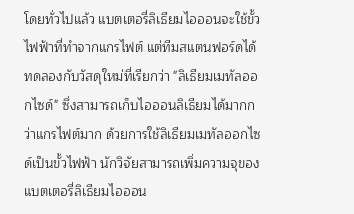โดยทั่วไปแล้ว แบตเตอรี่ลิเธียมไอออนจะใช้ขั้วไฟฟ้าที่ทำจากแกรไฟต์ แต่ทีมสแตนฟอร์ดได้ทดลองกับวัสดุใหม่ที่เรียกว่า "ลิเธียมเมทัลออกไซด์" ซึ่งสามารถเก็บไอออนลิเธียมได้มากกว่าแกรไฟต์มาก ด้วยการใช้ลิเธียมเมทัลออกไซด์เป็นขั้วไฟฟ้า นักวิจัยสามารถเพิ่มความจุของแบตเตอรี่ลิเธียมไอออน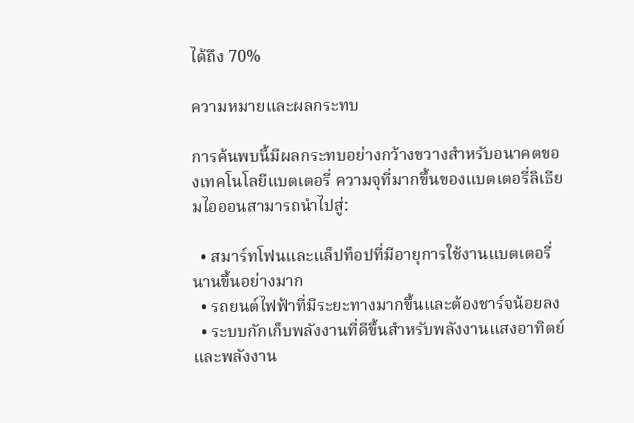ได้ถึง 70%

ความหมายและผลกระทบ

การค้นพบนี้มีผลกระทบอย่างกว้างขวางสำหรับอนาคตของเทคโนโลยีแบตเตอรี่ ความจุที่มากขึ้นของแบตเตอรี่ลิเธียมไอออนสามารถนำไปสู่:

  • สมาร์ทโฟนและแล็ปท็อปที่มีอายุการใช้งานแบตเตอรี่นานขึ้นอย่างมาก
  • รถยนต์ไฟฟ้าที่มีระยะทางมากขึ้นและต้องชาร์จน้อยลง
  • ระบบกักเก็บพลังงานที่ดีขึ้นสำหรับพลังงานแสงอาทิตย์และพลังงาน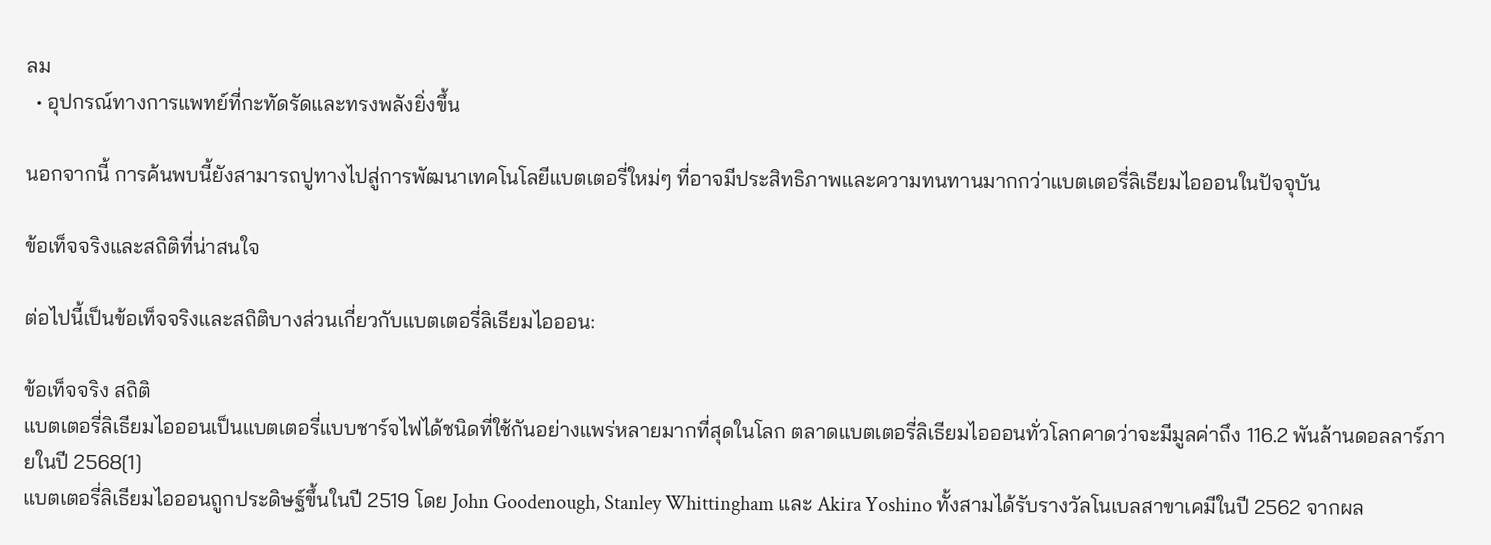ลม
  • อุปกรณ์ทางการแพทย์ที่กะทัดรัดและทรงพลังยิ่งขึ้น

นอกจากนี้ การค้นพบนี้ยังสามารถปูทางไปสู่การพัฒนาเทคโนโลยีแบตเตอรี่ใหม่ๆ ที่อาจมีประสิทธิภาพและความทนทานมากกว่าแบตเตอรี่ลิเธียมไอออนในปัจจุบัน

ข้อเท็จจริงและสถิติที่น่าสนใจ

ต่อไปนี้เป็นข้อเท็จจริงและสถิติบางส่วนเกี่ยวกับแบตเตอรี่ลิเธียมไอออน:

ข้อเท็จจริง สถิติ
แบตเตอรี่ลิเธียมไอออนเป็นแบตเตอรี่แบบชาร์จไฟได้ชนิดที่ใช้กันอย่างแพร่หลายมากที่สุดในโลก ตลาดแบตเตอรี่ลิเธียมไอออนทั่วโลกคาดว่าจะมีมูลค่าถึง 116.2 พันล้านดอลลาร์ภายในปี 2568[1]
แบตเตอรี่ลิเธียมไอออนถูกประดิษฐ์ขึ้นในปี 2519 โดย John Goodenough, Stanley Whittingham และ Akira Yoshino ทั้งสามได้รับรางวัลโนเบลสาขาเคมีในปี 2562 จากผล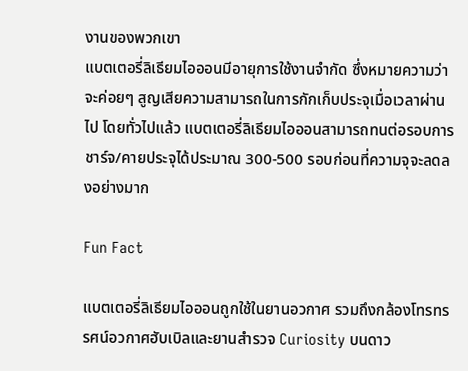งานของพวกเขา
แบตเตอรี่ลิเธียมไอออนมีอายุการใช้งานจำกัด ซึ่งหมายความว่าจะค่อยๆ สูญเสียความสามารถในการกักเก็บประจุเมื่อเวลาผ่านไป โดยทั่วไปแล้ว แบตเตอรี่ลิเธียมไอออนสามารถทนต่อรอบการชาร์จ/คายประจุได้ประมาณ 300-500 รอบก่อนที่ความจุจะลดลงอย่างมาก

Fun Fact

แบตเตอรี่ลิเธียมไอออนถูกใช้ในยานอวกาศ รวมถึงกล้องโทรทรรศน์อวกาศฮับเบิลและยานสำรวจ Curiosity บนดาว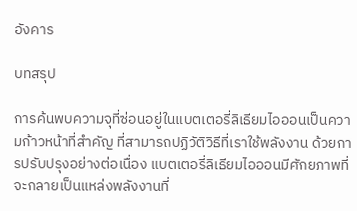อังคาร

บทสรุป

การค้นพบความจุที่ซ่อนอยู่ในแบตเตอรี่ลิเธียมไอออนเป็นความก้าวหน้าที่สำคัญ ที่สามารถปฏิวัติวิธีที่เราใช้พลังงาน ด้วยการปรับปรุงอย่างต่อเนื่อง แบตเตอรี่ลิเธียมไอออนมีศักยภาพที่จะกลายเป็นแหล่งพลังงานที่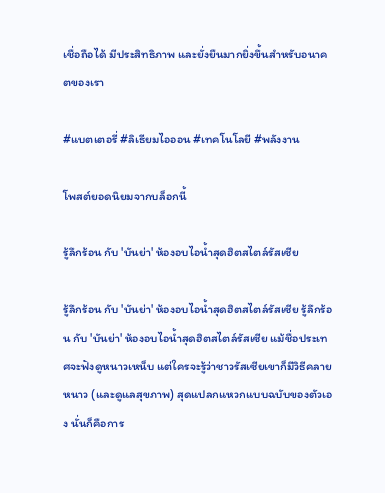เชื่อถือได้ มีประสิทธิภาพ และยั่งยืนมากยิ่งขึ้นสำหรับอนาคตของเรา

#แบตเตอรี่ #ลิเธียมไอออน #เทคโนโลยี #พลังงาน

โพสต์ยอดนิยมจากบล็อกนี้

รู้ลึกร้อน กับ 'บันย่า' ห้องอบไอน้ำสุดฮิตสไตล์รัสเซีย

รู้ลึกร้อน กับ 'บันย่า' ห้องอบไอน้ำสุดฮิตสไตล์รัสเซีย รู้ลึกร้อน กับ 'บันย่า' ห้องอบไอน้ำสุดฮิตสไตล์รัสเซีย แม้ชื่อประเทศจะฟังดูหนาวเหน็บ แต่ใครจะรู้ว่าชาวรัสเซียเขาก็มีวิธีคลายหนาว (และดูแลสุขภาพ) สุดแปลกแหวกแบบฉบับของตัวเอง นั่นก็คือการ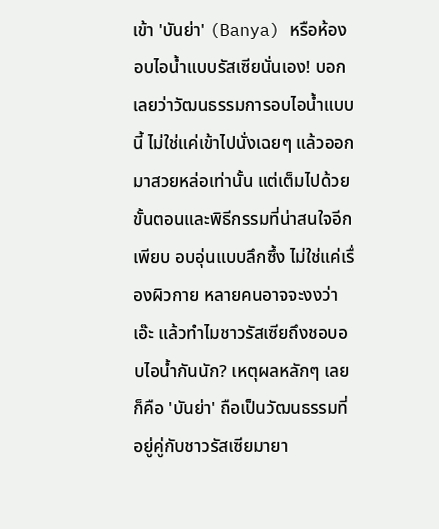เข้า 'บันย่า' (Banya) หรือห้องอบไอน้ำแบบรัสเซียนั่นเอง! บอกเลยว่าวัฒนธรรมการอบไอน้ำแบบนี้ ไม่ใช่แค่เข้าไปนั่งเฉยๆ แล้วออกมาสวยหล่อเท่านั้น แต่เต็มไปด้วยขั้นตอนและพิธีกรรมที่น่าสนใจอีกเพียบ อบอุ่นแบบลึกซึ้ง ไม่ใช่แค่เรื่องผิวกาย หลายคนอาจจะงงว่า เอ๊ะ แล้วทำไมชาวรัสเซียถึงชอบอบไอน้ำกันนัก? เหตุผลหลักๆ เลยก็คือ 'บันย่า' ถือเป็นวัฒนธรรมที่อยู่คู่กับชาวรัสเซียมายา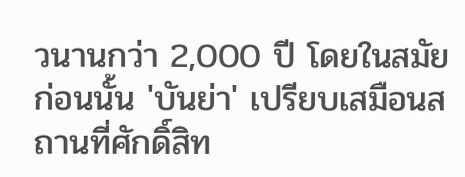วนานกว่า 2,000 ปี โดยในสมัยก่อนนั้น 'บันย่า' เปรียบเสมือนสถานที่ศักดิ์สิท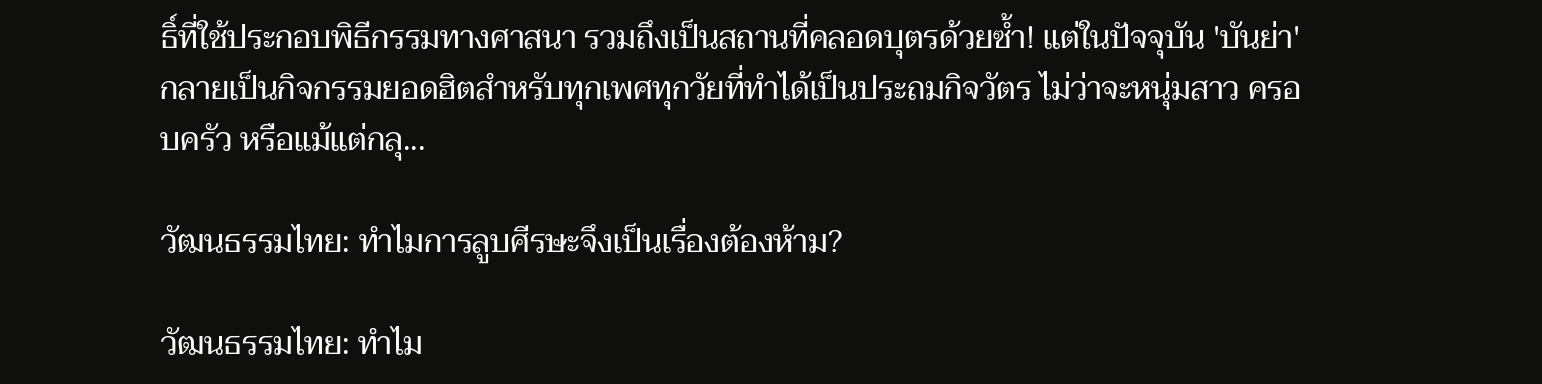ธิ์ที่ใช้ประกอบพิธีกรรมทางศาสนา รวมถึงเป็นสถานที่คลอดบุตรด้วยซ้ำ! แต่ในปัจจุบัน 'บันย่า' กลายเป็นกิจกรรมยอดฮิตสำหรับทุกเพศทุกวัยที่ทำได้เป็นประถมกิจวัตร ไม่ว่าจะหนุ่มสาว ครอบครัว หรือแม้แต่กลุ...

วัฒนธรรมไทย: ทำไมการลูบศีรษะจึงเป็นเรื่องต้องห้าม?

วัฒนธรรมไทย: ทำไม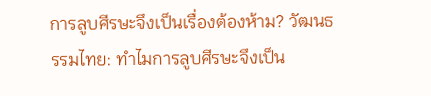การลูบศีรษะจึงเป็นเรื่องต้องห้าม? วัฒนธรรมไทย: ทำไมการลูบศีรษะจึงเป็น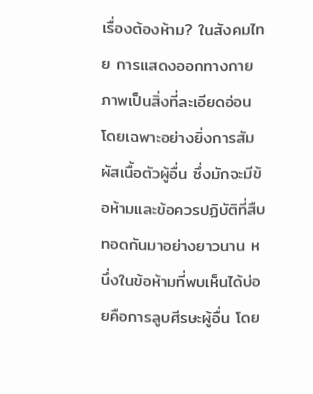เรื่องต้องห้าม? ในสังคมไทย การแสดงออกทางกายภาพเป็นสิ่งที่ละเอียดอ่อน โดยเฉพาะอย่างยิ่งการสัมผัสเนื้อตัวผู้อื่น ซึ่งมักจะมีข้อห้ามและข้อควรปฏิบัติที่สืบทอดกันมาอย่างยาวนาน หนึ่งในข้อห้ามที่พบเห็นได้บ่อยคือการลูบศีรษะผู้อื่น โดย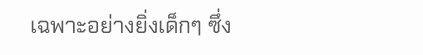เฉพาะอย่างยิ่งเด็กๆ ซึ่ง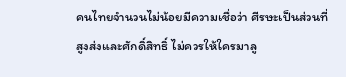คนไทยจำนวนไม่น้อยมีความเชื่อว่า ศีรษะเป็นส่วนที่สูงส่งและศักดิ์สิทธิ์ ไม่ควรให้ใครมาลู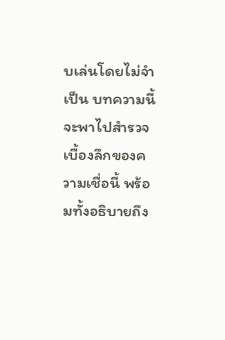บเล่นโดยไม่จำเป็น บทความนี้จะพาไปสำรวจเบื้องลึกของความเชื่อนี้ พร้อมทั้งอธิบายถึง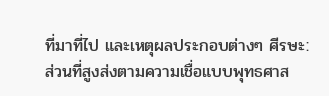ที่มาที่ไป และเหตุผลประกอบต่างๆ ศีรษะ: ส่วนที่สูงส่งตามความเชื่อแบบพุทธศาส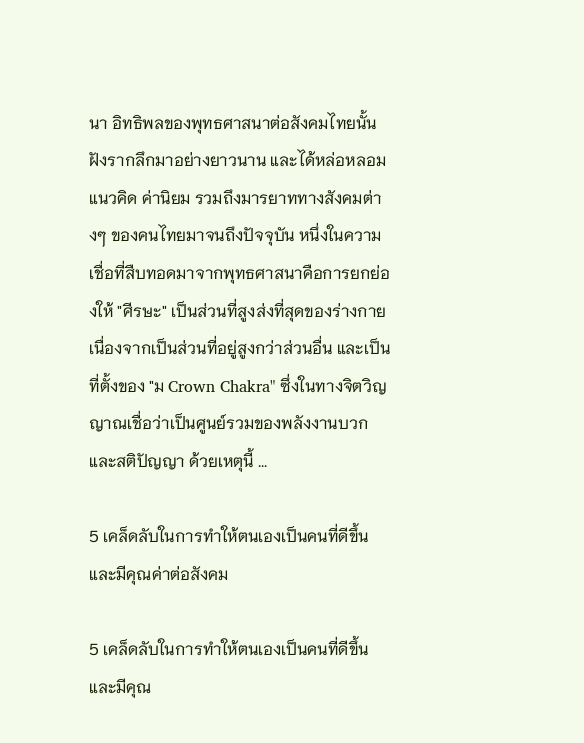นา อิทธิพลของพุทธศาสนาต่อสังคมไทยนั้นฝังรากลึกมาอย่างยาวนาน และได้หล่อหลอมแนวคิด ค่านิยม รวมถึงมารยาททางสังคมต่างๆ ของคนไทยมาจนถึงปัจจุบัน หนึ่งในความเชื่อที่สืบทอดมาจากพุทธศาสนาคือการยกย่องให้ "ศีรษะ" เป็นส่วนที่สูงส่งที่สุดของร่างกาย เนื่องจากเป็นส่วนที่อยู่สูงกว่าส่วนอื่น และเป็นที่ตั้งของ "ม Crown Chakra" ซึ่งในทางจิตวิญญาณเชื่อว่าเป็นศูนย์รวมของพลังงานบวกและสติปัญญา ด้วยเหตุนี้ ...

5 เคล็ดลับในการทำให้ตนเองเป็นคนที่ดีขึ้นและมีคุณค่าต่อสังคม

5 เคล็ดลับในการทำให้ตนเองเป็นคนที่ดีขึ้นและมีคุณ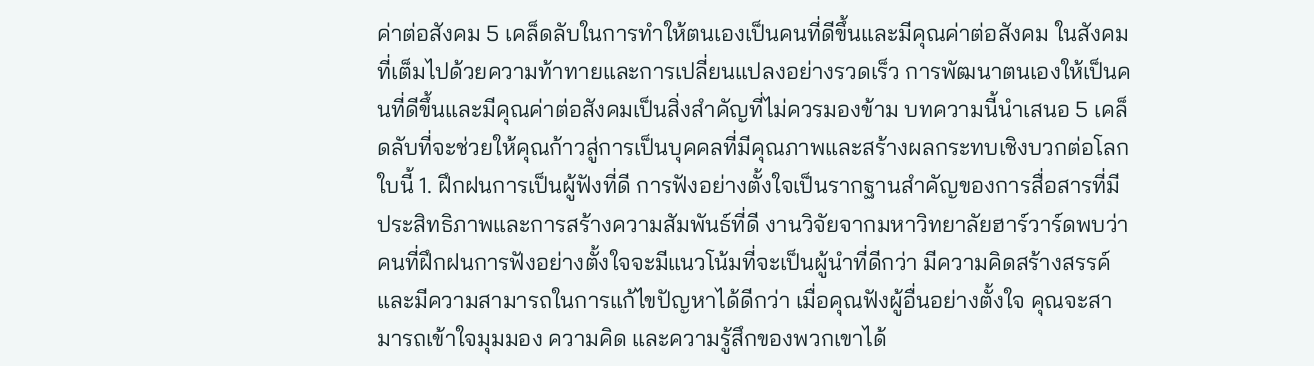ค่าต่อสังคม 5 เคล็ดลับในการทำให้ตนเองเป็นคนที่ดีขึ้นและมีคุณค่าต่อสังคม ในสังคมที่เต็มไปด้วยความท้าทายและการเปลี่ยนแปลงอย่างรวดเร็ว การพัฒนาตนเองให้เป็นคนที่ดีขึ้นและมีคุณค่าต่อสังคมเป็นสิ่งสำคัญที่ไม่ควรมองข้าม บทความนี้นำเสนอ 5 เคล็ดลับที่จะช่วยให้คุณก้าวสู่การเป็นบุคคลที่มีคุณภาพและสร้างผลกระทบเชิงบวกต่อโลกใบนี้ 1. ฝึกฝนการเป็นผู้ฟังที่ดี การฟังอย่างตั้งใจเป็นรากฐานสำคัญของการสื่อสารที่มีประสิทธิภาพและการสร้างความสัมพันธ์ที่ดี งานวิจัยจากมหาวิทยาลัยฮาร์วาร์ดพบว่า คนที่ฝึกฝนการฟังอย่างตั้งใจจะมีแนวโน้มที่จะเป็นผู้นำที่ดีกว่า มีความคิดสร้างสรรค์ และมีความสามารถในการแก้ไขปัญหาได้ดีกว่า เมื่อคุณฟังผู้อื่นอย่างตั้งใจ คุณจะสามารถเข้าใจมุมมอง ความคิด และความรู้สึกของพวกเขาได้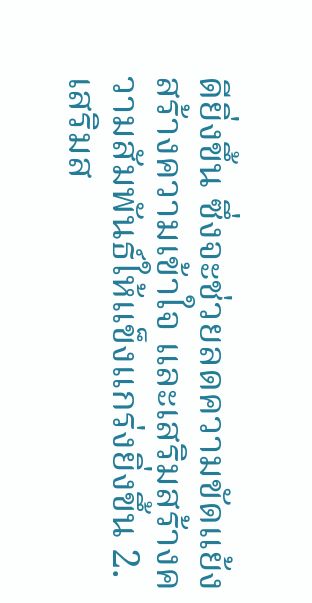ดียิ่งขึ้น ซึ่งจะช่วยลดความขัดแย้ง สร้างความเข้าใจ และเสริมสร้างความสัมพันธ์ให้แข็งแกร่งยิ่งขึ้น 2. เสริมส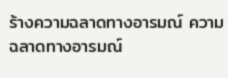ร้างความฉลาดทางอารมณ์ ความฉลาดทางอารมณ์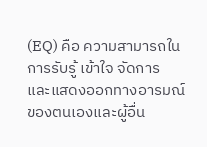(EQ) คือ ความสามารถในการรับรู้ เข้าใจ จัดการ และแสดงออกทางอารมณ์ของตนเองและผู้อื่น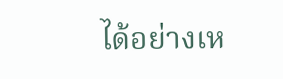ได้อย่างเห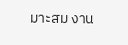มาะสม งาน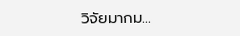วิจัยมากม...